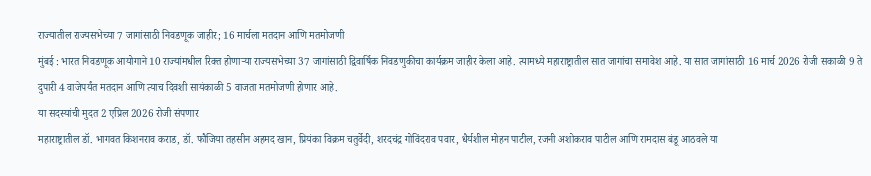राज्यातील राज्यसभेच्या 7 जागांसाठी निवडणूक जाहीर; 16 मार्चला मतदान आणि मतमोजणी
मुंबई : भारत निवडणूक आयोगाने 10 राज्यांमधील रिक्त होणाऱ्या राज्यसभेच्या 37 जागांसाठी द्विवार्षिक निवडणुकीचा कार्यक्रम जाहीर केला आहे. त्यामध्ये महाराष्ट्रातील सात जागांचा समावेश आहे. या सात जागांसाठी 16 मार्च 2026 रोजी सकाळी 9 ते दुपारी 4 वाजेपर्यंत मतदान आणि त्याच दिवशी सायंकाळी 5 वाजता मतमोजणी होणार आहे.
या सदस्यांची मुदत 2 एप्रिल 2026 रोजी संपणार
महाराष्ट्रातील डॉ. भागवत किशनराव कराड, डॉ. फौजिया तहसीन अहमद खान, प्रियंका विक्रम चतुर्वेदी, शरदचंद्र गोविंदराव पवार, धैर्यशील मोहन पाटील, रजनी अशोकराव पाटील आणि रामदास बंडू आठवले या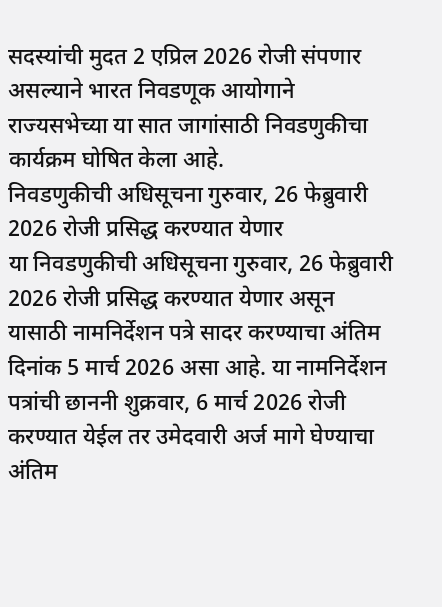सदस्यांची मुदत 2 एप्रिल 2026 रोजी संपणार असल्याने भारत निवडणूक आयोगाने राज्यसभेच्या या सात जागांसाठी निवडणुकीचा कार्यक्रम घोषित केला आहे.
निवडणुकीची अधिसूचना गुरुवार, 26 फेब्रुवारी 2026 रोजी प्रसिद्ध करण्यात येणार
या निवडणुकीची अधिसूचना गुरुवार, 26 फेब्रुवारी 2026 रोजी प्रसिद्ध करण्यात येणार असून यासाठी नामनिर्देशन पत्रे सादर करण्याचा अंतिम दिनांक 5 मार्च 2026 असा आहे. या नामनिर्देशन पत्रांची छाननी शुक्रवार, 6 मार्च 2026 रोजी करण्यात येईल तर उमेदवारी अर्ज मागे घेण्याचा अंतिम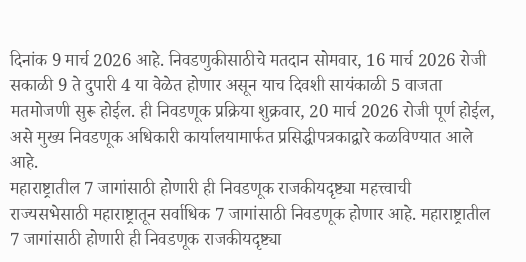दिनांक 9 मार्च 2026 आहे. निवडणुकीसाठीचे मतदान सोमवार, 16 मार्च 2026 रोजी सकाळी 9 ते दुपारी 4 या वेळेत होणार असून याच दिवशी सायंकाळी 5 वाजता मतमोजणी सुरू होईल. ही निवडणूक प्रक्रिया शुक्रवार, 20 मार्च 2026 रोजी पूर्ण होईल, असे मुख्य निवडणूक अधिकारी कार्यालयामार्फत प्रसिद्धीपत्रकाद्वारे कळविण्यात आले आहे.
महाराष्ट्रातील 7 जागांसाठी होणारी ही निवडणूक राजकीयदृष्ट्या महत्त्वाची
राज्यसभेसाठी महाराष्ट्रातून सर्वाधिक 7 जागांसाठी निवडणूक होणार आहे. महाराष्ट्रातील 7 जागांसाठी होणारी ही निवडणूक राजकीयदृष्ट्या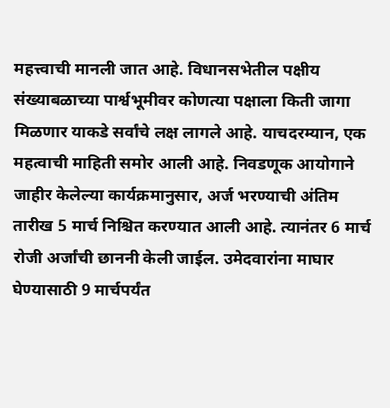महत्त्वाची मानली जात आहे. विधानसभेतील पक्षीय संख्याबळाच्या पार्श्वभूमीवर कोणत्या पक्षाला किती जागा मिळणार याकडे सर्वांचे लक्ष लागले आहे. याचदरम्यान, एक महत्वाची माहिती समोर आली आहे. निवडणूक आयोगाने जाहीर केलेल्या कार्यक्रमानुसार, अर्ज भरण्याची अंतिम तारीख 5 मार्च निश्चित करण्यात आली आहे. त्यानंतर 6 मार्च रोजी अर्जांची छाननी केली जाईल. उमेदवारांना माघार घेण्यासाठी 9 मार्चपर्यंत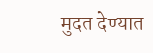मुदत देण्यात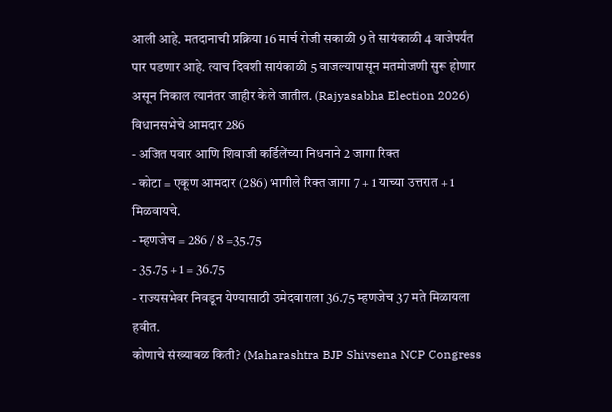आली आहे. मतदानाची प्रक्रिया 16 मार्च रोजी सकाळी 9 ते सायंकाळी 4 वाजेपर्यंत पार पडणार आहे. त्याच दिवशी सायंकाळी 5 वाजल्यापासून मतमोजणी सुरू होणार असून निकाल त्यानंतर जाहीर केले जातील. (Rajyasabha Election 2026)
विधानसभेचे आमदार 286
- अजित पवार आणि शिवाजी कर्डिलेंच्या निधनाने 2 जागा रिक्त
- कोटा = एकूण आमदार (286) भागीले रिक्त जागा 7 + 1 याच्या उत्तरात + 1 मिळवायचे.
- म्हणजेच = 286 / 8 =35.75
- 35.75 + 1 = 36.75
- राज्यसभेवर निवडून येण्यासाठी उमेदवाराला 36.75 म्हणजेच 37 मते मिळायला हवीत.
कोणाचे संख्याबळ किती? (Maharashtra BJP Shivsena NCP Congress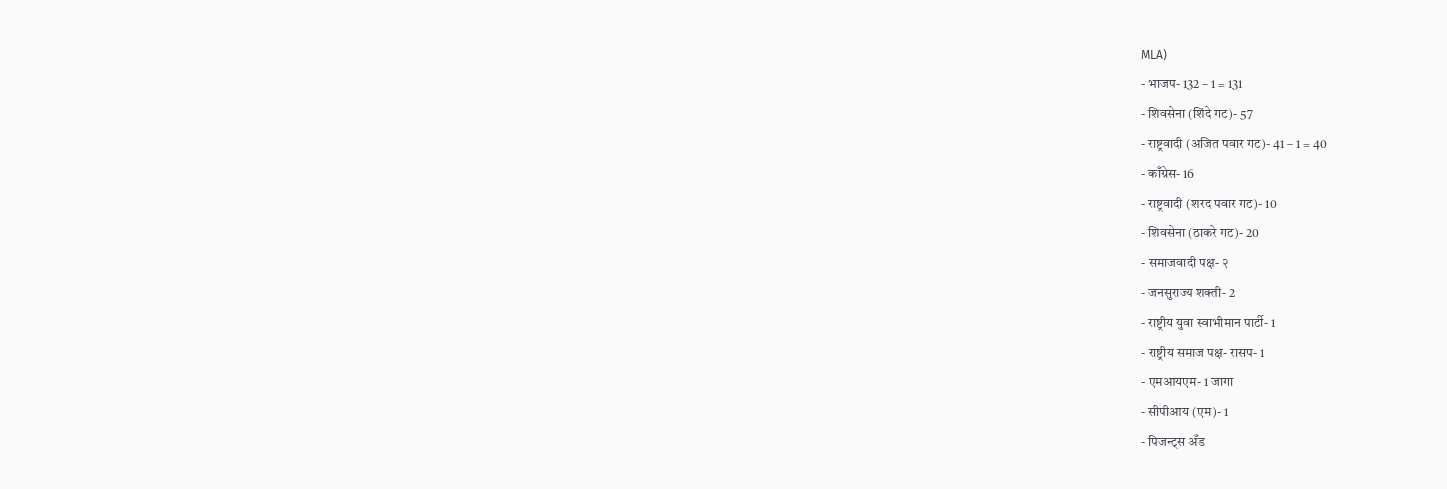MLA)
- भाजप- 132 – 1 = 131
- शिवसेना (शिंदे गट)- 57
- राष्ट्रवादी (अजित पवार गट)- 41 – 1 = 40
- काँग्रेस- 16
- राष्ट्रवादी (शरद पवार गट)- 10
- शिवसेना (ठाकरे गट)- 20
- समाजवादी पक्ष- २
- जनसुराज्य शक्ती- 2
- राष्ट्रीय युवा स्वाभीमान पार्टी- 1
- राष्ट्रीय समाज पक्ष- रासप- 1
- एमआयएम- 1 जागा
- सीपीआय (एम)- 1
- पिजन्ट्स अँड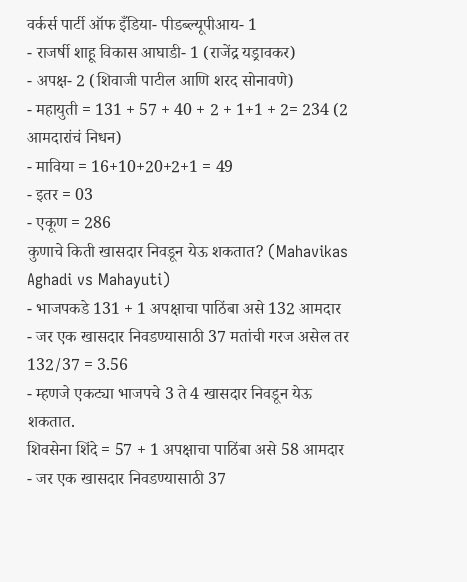वर्कर्स पार्टी ऑफ इँडिया- पीडब्ल्यूपीआय- 1
- राजर्षी शाहू विकास आघाडी- 1 (राजेंद्र यड्रावकर)
- अपक्ष- 2 (शिवाजी पाटील आणि शरद सोनावणे)
- महायुती = 131 + 57 + 40 + 2 + 1+1 + 2= 234 (2 आमदारांचं निधन)
- माविया = 16+10+20+2+1 = 49
- इतर = 03
- एकूण = 286
कुणाचे किती खासदार निवडून येऊ शकतात? (Mahavikas Aghadi vs Mahayuti)
- भाजपकडे 131 + 1 अपक्षाचा पाठिंबा असे 132 आमदार
- जर एक खासदार निवडण्यासाठी 37 मतांची गरज असेल तर 132/37 = 3.56
- म्हणजे एकट्या भाजपचे 3 ते 4 खासदार निवडून येऊ शकतात.
शिवसेना शिंदे = 57 + 1 अपक्षाचा पाठिंबा असे 58 आमदार
- जर एक खासदार निवडण्यासाठी 37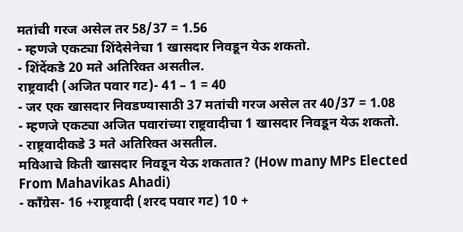मतांची गरज असेल तर 58/37 = 1.56
- म्हणजे एकट्या शिंदेसेनेचा 1 खासदार निवडून येऊ शकतो.
- शिंदेंकडे 20 मते अतिरिक्त असतील.
राष्ट्रवादी (अजित पवार गट)- 41 – 1 = 40
- जर एक खासदार निवडण्यासाठी 37 मतांची गरज असेल तर 40/37 = 1.08
- म्हणजे एकट्या अजित पवारांच्या राष्ट्रवादीचा 1 खासदार निवडून येऊ शकतो.
- राष्ट्रवादीकडे 3 मते अतिरिक्त असतील.
मविआचे किती खासदार निवडून येऊ शकतात? (How many MPs Elected From Mahavikas Ahadi)
- काँग्रेस- 16 +राष्ट्रवादी (शरद पवार गट) 10 +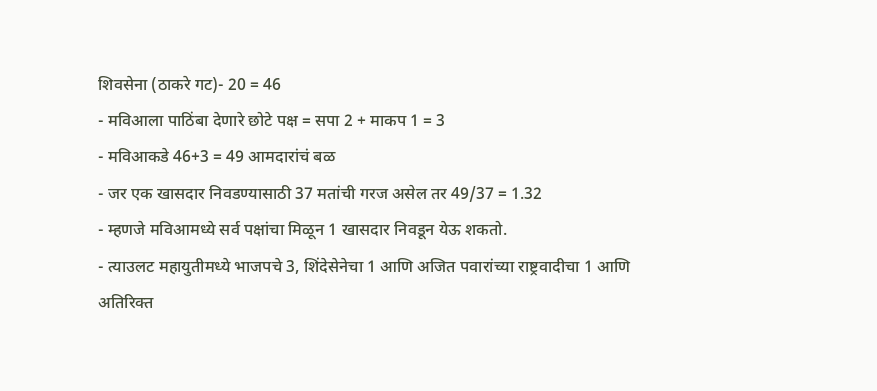शिवसेना (ठाकरे गट)- 20 = 46
- मविआला पाठिंबा देणारे छोटे पक्ष = सपा 2 + माकप 1 = 3
- मविआकडे 46+3 = 49 आमदारांचं बळ
- जर एक खासदार निवडण्यासाठी 37 मतांची गरज असेल तर 49/37 = 1.32
- म्हणजे मविआमध्ये सर्व पक्षांचा मिळून 1 खासदार निवडून येऊ शकतो.
- त्याउलट महायुतीमध्ये भाजपचे 3, शिंदेसेनेचा 1 आणि अजित पवारांच्या राष्ट्रवादीचा 1 आणि अतिरिक्त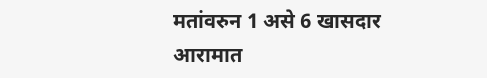मतांवरुन 1 असे 6 खासदार आरामात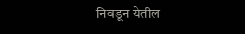निवडून येतील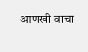आणखी वाचा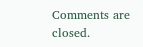Comments are closed.